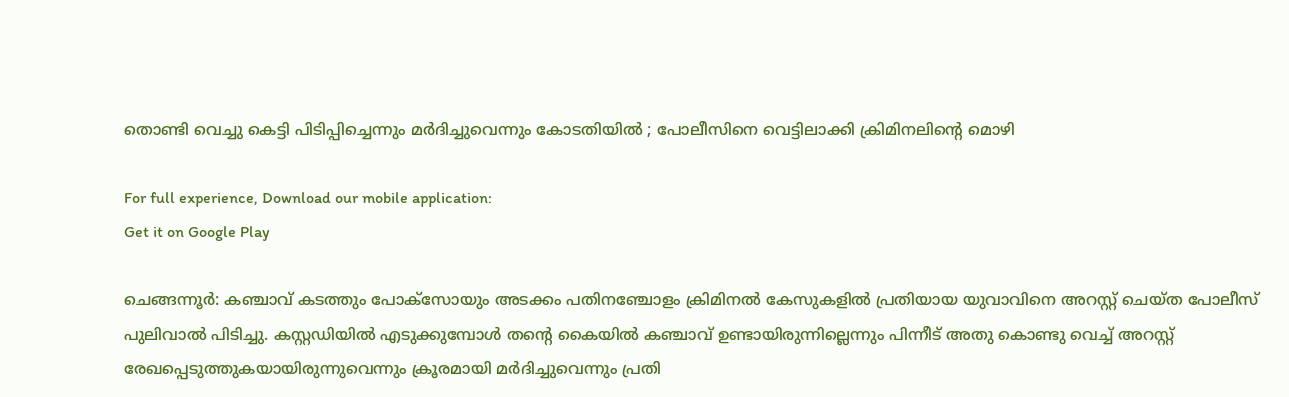തൊണ്ടി വെച്ചു കെട്ടി പിടിപ്പിച്ചെന്നും മര്‍ദിച്ചുവെന്നും കോടതിയില്‍ ; പോലീസിനെ വെട്ടിലാക്കി ക്രിമിനലിന്റെ മൊഴി

For full experience, Download our mobile application:
Get it on Google Play

ചെങ്ങന്നൂര്‍: കഞ്ചാവ് കടത്തും പോക്സോയും അടക്കം പതിനഞ്ചോളം ക്രിമിനല്‍ കേസുകളില്‍ പ്രതിയായ യുവാവിനെ അറസ്റ്റ് ചെയ്ത പോലീസ് പുലിവാല്‍ പിടിച്ചു. കസ്റ്റഡിയില്‍ എടുക്കുമ്പോള്‍ തന്റെ കൈയില്‍ കഞ്ചാവ് ഉണ്ടായിരുന്നില്ലെന്നും പിന്നീട് അതു കൊണ്ടു വെച്ച്‌ അറസ്റ്റ് രേഖപ്പെടുത്തുകയായിരുന്നുവെന്നും ക്രൂരമായി മര്‍ദിച്ചുവെന്നും പ്രതി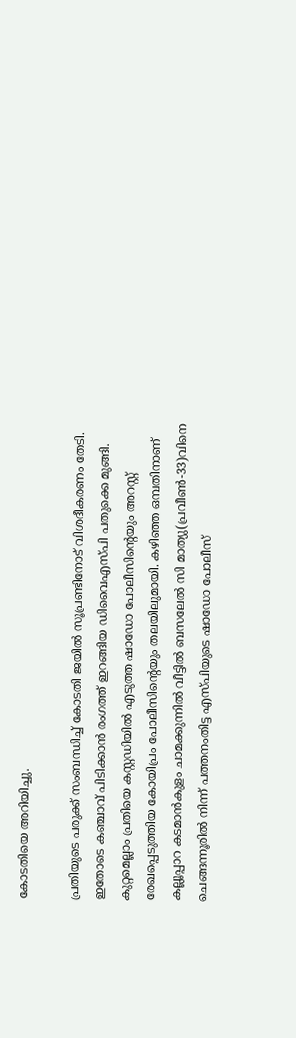കോടതിയെ അറിയിച്ചു.

പ്രതിയുടെ പരുക്ക് സംബന്ധിച്ച്‌ കോടതി ജയില്‍ സൂപ്രണ്ടിനോട് വിശദീകരണം തേടി. ഇതോടെ കഞ്ചാവ് പിടിക്കാന്‍ രംഗത്ത് ഇറങ്ങിയ ഡിവൈഎസ്‌പി പതുക്കെ മുങ്ങി. കുറ്റമെല്ലാം പ്രതിയെ കസ്റ്റഡിയില്‍ എടുത്ത ഷാഡോ പോലീസിന്റെയും അറസ്റ്റ് രേഖപ്പെടുത്തിയ കോയിപ്രം പോലീസിന്റെയും തലയിലുമായി. കഴിഞ്ഞ ഒമ്പതിനാണ് കല്ലൂപ്പാറ കടമാന്‍കുളം ചാമക്കുന്നില്‍ വീട്ടില്‍ ബസലേല്‍ സി മാത്യു(പ്രവീണ്‍-33)വിനെ ചെങ്ങന്നൂരില്‍ നിന്ന് പത്തനംതിട്ട എസ്‌പിയുടെ ഷാഡോ പോലീസ്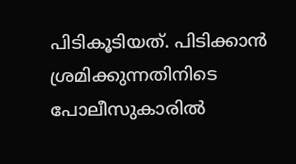പിടികൂടിയത്. പിടിക്കാന്‍ ശ്രമിക്കുന്നതിനിടെ പോലീസുകാരില്‍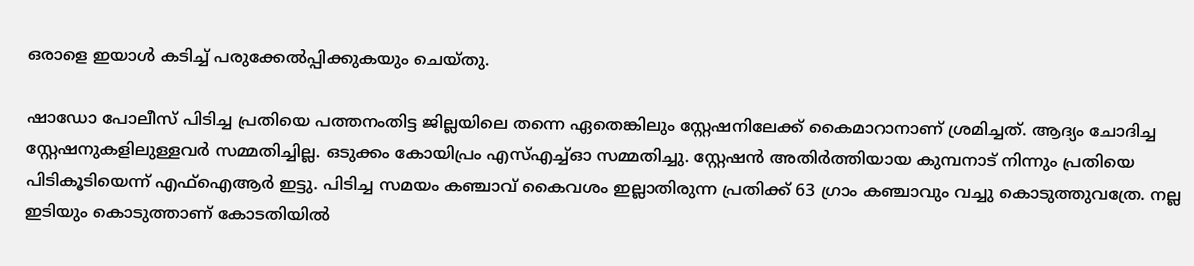ഒരാളെ ഇയാള്‍ കടിച്ച്‌ പരുക്കേല്‍പ്പിക്കുകയും ചെയ്തു.

ഷാഡോ പോലീസ് പിടിച്ച പ്രതിയെ പത്തനംതിട്ട ജില്ലയിലെ തന്നെ ഏതെങ്കിലും സ്റ്റേഷനിലേക്ക് കൈമാറാനാണ് ശ്രമിച്ചത്. ആദ്യം ചോദിച്ച സ്റ്റേഷനുകളിലുള്ളവര്‍ സമ്മതിച്ചില്ല. ഒടുക്കം കോയിപ്രം എസ്‌എച്ച്‌ഓ സമ്മതിച്ചു. സ്റ്റേഷന്‍ അതിര്‍ത്തിയായ കുമ്പനാട് നിന്നും പ്രതിയെ പിടികൂടിയെന്ന് എഫ്‌ഐആര്‍ ഇട്ടു. പിടിച്ച സമയം കഞ്ചാവ് കൈവശം ഇല്ലാതിരുന്ന പ്രതിക്ക് 63 ഗ്രാം കഞ്ചാവും വച്ചു കൊടുത്തുവത്രേ. നല്ല ഇടിയും കൊടുത്താണ് കോടതിയില്‍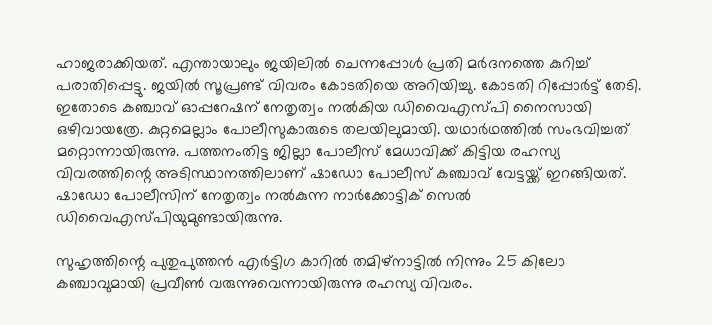ഹാജരാക്കിയത്. എന്തായാലും ജയിലില്‍ ചെന്നപ്പോള്‍ പ്രതി മര്‍ദനത്തെ കുറിച്ച്‌ പരാതിപ്പെട്ടു. ജയില്‍ സൂപ്രണ്ട് വിവരം കോടതിയെ അറിയിച്ചു. കോടതി റിപ്പോര്‍ട്ട് തേടി. ഇതോടെ കഞ്ചാവ് ഓപ്പറേഷന് നേതൃത്വം നല്‍കിയ ഡിവൈഎസ്‌പി നൈസായി ഒഴിവായത്രേ. കുറ്റമെല്ലാം പോലീസുകാരുടെ തലയിലുമായി. യഥാര്‍ഥത്തില്‍ സംഭവിച്ചത് മറ്റൊന്നായിരുന്നു. പത്തനംതിട്ട ജില്ലാ പോലീസ് മേധാവിക്ക് കിട്ടിയ രഹസ്യ വിവരത്തിന്റെ അടിസ്ഥാനത്തിലാണ് ഷാഡോ പോലീസ് കഞ്ചാവ് വേട്ടയ്ക്ക് ഇറങ്ങിയത്. ഷാഡോ പോലീസിന് നേതൃത്വം നല്‍കുന്ന നാര്‍ക്കോട്ടിക് സെല്‍ ഡിവൈഎസ്‌പിയുമുണ്ടായിരുന്നു.

സുഹൃത്തിന്റെ പുതുപുത്തന്‍ എര്‍ട്ടിഗ കാറില്‍ തമിഴ്‌നാട്ടില്‍ നിന്നും 25 കിലോ കഞ്ചാവുമായി പ്രവീണ്‍ വരുന്നുവെന്നായിരുന്നു രഹസ്യ വിവരം.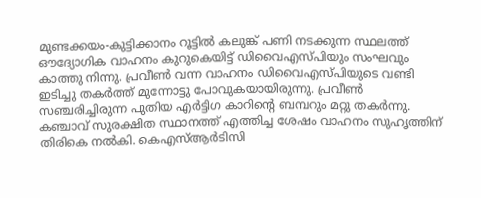മുണ്ടക്കയം-കുട്ടിക്കാനം റൂട്ടില്‍ കലുങ്ക് പണി നടക്കുന്ന സ്ഥലത്ത് ഔദ്യോഗിക വാഹനം കുറുകെയിട്ട് ഡിവൈഎസ്‌പിയും സംഘവും കാത്തു നിന്നു. പ്രവീണ്‍ വന്ന വാഹനം ഡിവൈഎസ്‌പിയുടെ വണ്ടി ഇടിച്ചു തകര്‍ത്ത് മുന്നോട്ടു പോവുകയായിരുന്നു. പ്രവീണ്‍ സഞ്ചരിച്ചിരുന്ന പുതിയ എര്‍ട്ടിഗ കാറിന്റെ ബമ്പറും മറ്റു തകര്‍ന്നു. കഞ്ചാവ് സുരക്ഷിത സ്ഥാനത്ത് എത്തിച്ച ശേഷം വാഹനം സുഹൃത്തിന് തിരികെ നല്‍കി. കെഎസ്‌ആര്‍ടിസി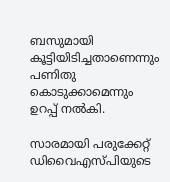ബസുമായി കൂട്ടിയിടിച്ചതാണെന്നും പണിതു കൊടുക്കാമെന്നും ഉറപ്പ് നല്‍കി.

സാരമായി പരുക്കേറ്റ് ഡിവൈഎസ്‌പിയുടെ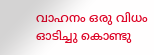വാഹനം ഒരു വിധം ഓടിച്ചു കൊണ്ടു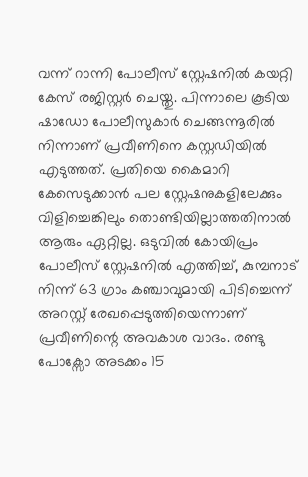വന്ന് റാന്നി പോലീസ് സ്റ്റേഷനില്‍ കയറ്റി കേസ് രജിസ്റ്റര്‍ ചെയ്തു. പിന്നാലെ കൂടിയ ഷാഡോ പോലീസുകാര്‍ ചെങ്ങന്നൂരില്‍ നിന്നാണ് പ്രവീണിനെ കസ്റ്റഡിയില്‍ എടുത്തത്. പ്രതിയെ കൈമാറി കേസെടുക്കാന്‍ പല സ്റ്റേഷനുകളിലേക്കും വിളിച്ചെങ്കിലും തൊണ്ടിയില്ലാത്തതിനാല്‍ ആരും ഏറ്റില്ല. ഒടുവില്‍ കോയിപ്രം പോലീസ് സ്റ്റേഷനില്‍ എത്തിച്ച്‌, കുമ്പനാട് നിന്ന് 63 ഗ്രാം കഞ്ചാവുമായി പിടിച്ചെന്ന് അറസ്റ്റ് രേഖപ്പെടുത്തിയെന്നാണ് പ്രവീണിന്റെ അവകാശ വാദം. രണ്ടു പോക്സോ അടക്കം 15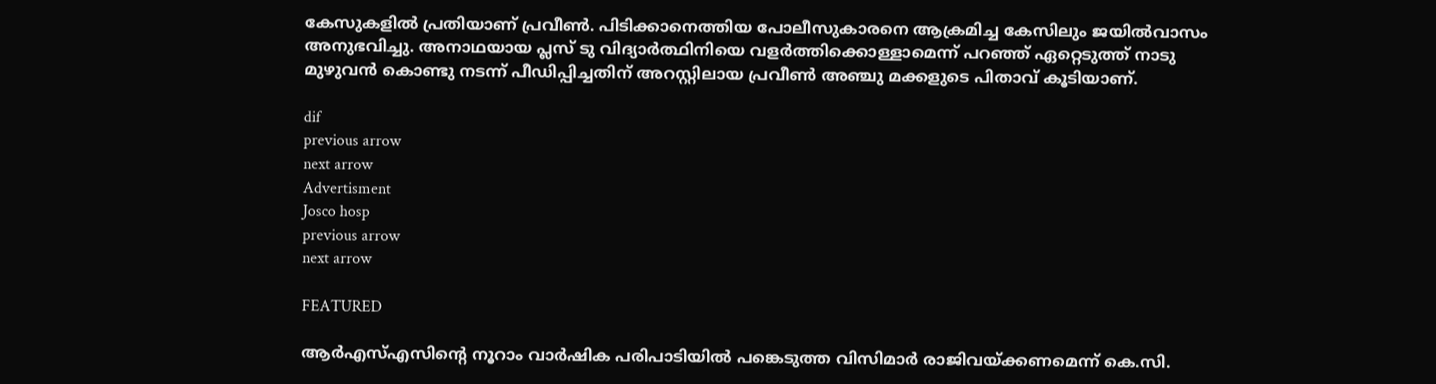കേസുകളില്‍ പ്രതിയാണ് പ്രവീണ്‍. പിടിക്കാനെത്തിയ പോലീസുകാരനെ ആക്രമിച്ച കേസിലും ജയില്‍വാസം അനുഭവിച്ചു. അനാഥയായ പ്ലസ് ടു വിദ്യാര്‍ത്ഥിനിയെ വളര്‍ത്തിക്കൊള്ളാമെന്ന് പറഞ്ഞ് ഏറ്റെടുത്ത് നാടു മുഴുവന്‍ കൊണ്ടു നടന്ന് പീഡിപ്പിച്ചതിന് അറസ്റ്റിലായ പ്രവീണ്‍ അഞ്ചു മക്കളുടെ പിതാവ് കൂടിയാണ്.

dif
previous arrow
next arrow
Advertisment
Josco hosp
previous arrow
next arrow

FEATURED

ആർഎസ്എസിൻ്റെ നൂറാം വാർഷിക പരിപാടിയിൽ പങ്കെടുത്ത വിസിമാർ രാജിവയ്ക്കണമെന്ന് കെ.സി.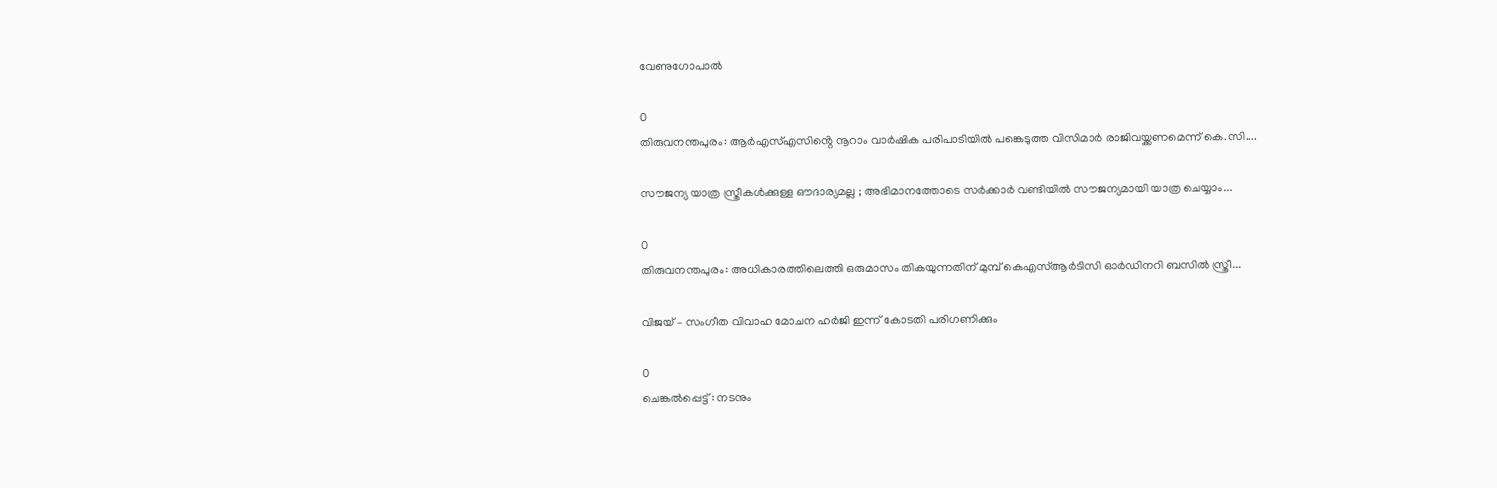വേണുഗോപാൽ

0
തിരുവനന്തപുരം: ആർഎസ്എസിൻ്റെ നൂറാം വാർഷിക പരിപാടിയിൽ പങ്കെടുത്ത വിസിമാർ രാജിവയ്ക്കണമെന്ന് കെ.സി....

സൗജന്യ യാത്ര സ്ത്രീകൾക്കുള്ള ഔദാര്യമല്ല ; അഭിമാനത്തോടെ സർക്കാർ വണ്ടിയിൽ സൗജന്യമായി യാത്ര ചെയ്യാം...

0
തിരുവനന്തപുരം: അധികാരത്തിലെത്തി ഒരുമാസം തികയുന്നതിന് മുമ്പ് കെഎസ്ആർടിസി ഓ‍ർഡിനറി ബസിൽ സ്ത്രീ...

വിജയ് – സംഗീത വിവാഹ മോചന ഹർജി ഇന്ന് കോടതി പരിഗണിക്കും

0
ചെങ്കൽപ്പെട്ട് : നടനും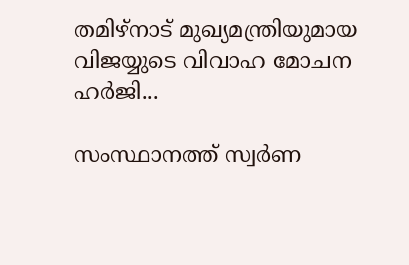തമിഴ്നാട് മുഖ്യമന്ത്രിയുമായ വിജയ്യുടെ വിവാഹ മോചന ഹർജി...

സംസ്ഥാനത്ത് സ്വർണ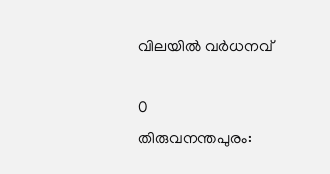വിലയില്‍ വ‍ർധനവ്

0
തിരുവനന്തപുരം: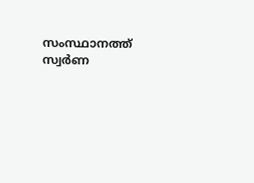സംസ്ഥാനത്ത് സ്വർണ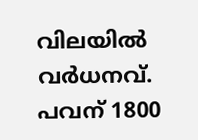വിലയിൽ വർധനവ്. പവന് 1800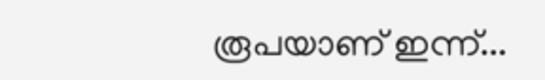രൂപയാണ് ഇന്ന്...